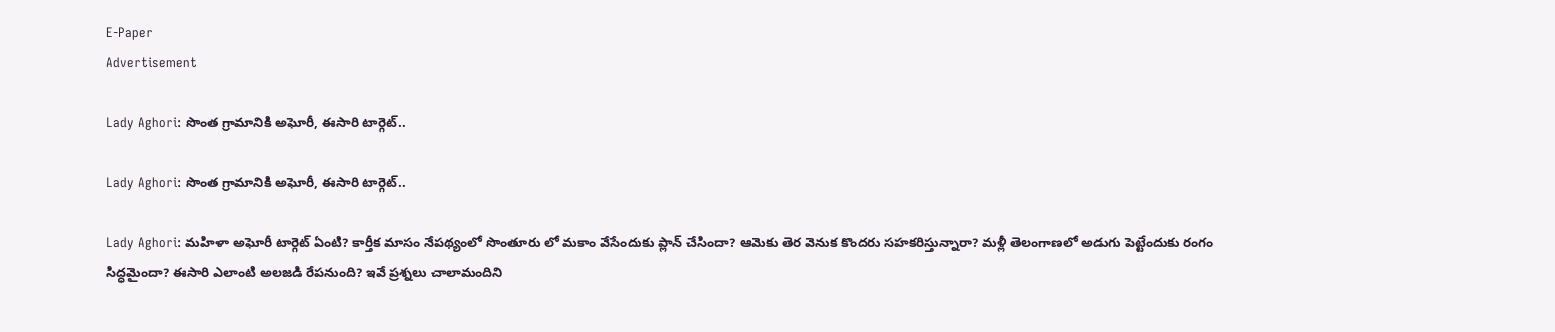E-Paper
Advertisement

Lady Aghori: సొంత గ్రామానికి అఘోరీ, ఈసారి టార్గెట్..

Lady Aghori: సొంత గ్రామానికి అఘోరీ, ఈసారి టార్గెట్..

Lady Aghori: మహిళా అఘోరీ టార్గెట్ ఏంటి? కార్తీక మాసం నేపథ్యంలో సొంతూరు లో మకాం వేసేందుకు ప్లాన్ చేసిందా? ఆమెకు తెర వెనుక కొందరు సహకరిస్తున్నారా? మళ్లీ తెలంగాణలో అడుగు పెట్టేందుకు రంగం సిద్ధమైందా? ఈసారి ఎలాంటి అలజడి రేపనుంది? ఇవే ప్రశ్నలు చాలామందిని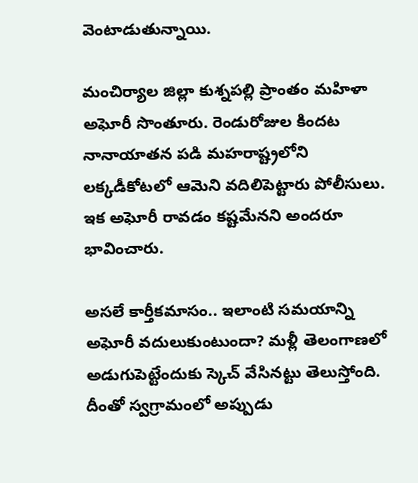వెంటాడుతున్నాయి.

మంచిర్యాల జిల్లా కుశ్నపల్లి‌ ప్రాంతం మహిళా అఘోరీ సొంతూరు. రెండురోజుల కిందట నానాయాతన పడి మహరాష్ట్రలోని లక్కడీకోటలో ఆమెని వదిలిపెట్టారు పోలీసులు. ఇక అఘోరీ రావడం కష్టమేనని అందరూ భావించారు.

అసలే కార్తీకమాసం.. ఇలాంటి సమయాన్ని అఘోరీ వదులుకుంటుందా? మళ్లీ తెలంగాణలో అడుగుపెట్టేందుకు స్కెచ్ వేసినట్టు తెలుస్తోంది. దీంతో స్వగ్రామంలో అప్పుడు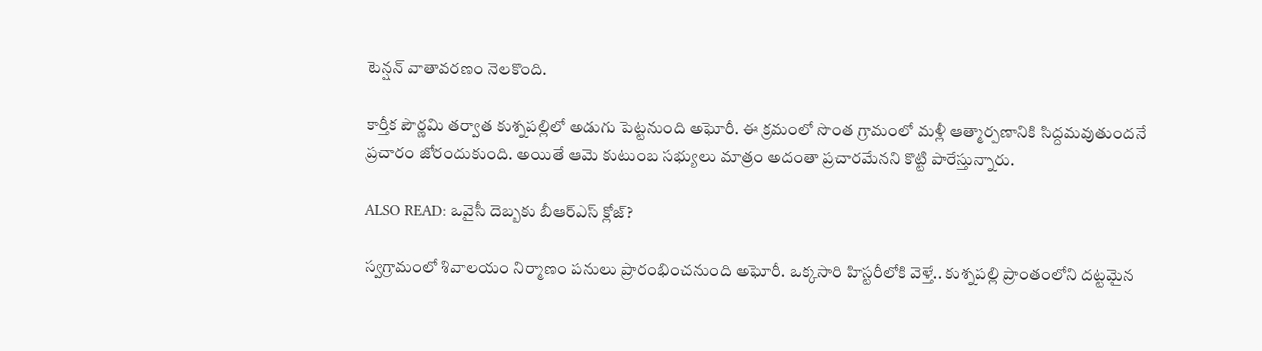టెన్షన్ వాతావరణం నెలకొంది.

కార్తీక పౌర్ణమి తర్వాత కుశ్నపల్లిలో‌ అడుగు పెట్టనుంది అఘోరీ. ఈ క్రమంలో సొంత గ్రామంలో మళ్లీ ‌ఆత్మార్పణానికి సిద్దమవుతుందనే ప్రచారం జోరందుకుంది. అయితే ఆమె కుటుంబ సభ్యులు మాత్రం అదంతా ప్రచారమేనని కొట్టి పారేస్తున్నారు.

ALSO READ: ఒవైసీ దెబ్బకు బీఆర్ఎస్ క్లోజ్?

స్వగ్రామంలో‌ శివాలయం నిర్మాణం‌ పనులు ప్రారంభించనుంది అఘోరీ. ఒక్కసారి హిస్టరీలోకి వెళ్తే.. కుశ్నపల్లి ప్రాంతంలోని దట్టమైన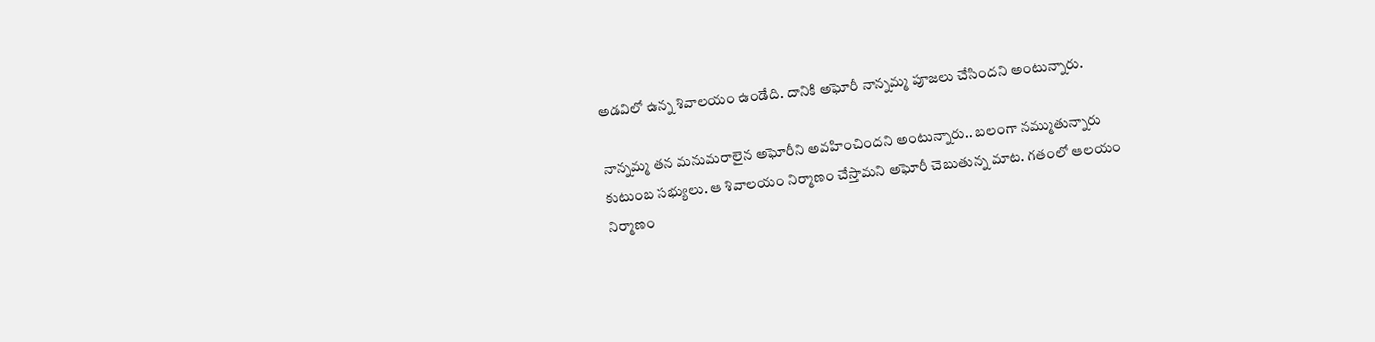అడవిలో ఉన్న శివాలయం ఉండేది. దానికి అఘోరీ ‌నాన్నమ్మ పూజలు చేసిందని అంటున్నారు.

నాన్నమ్మ తన మనుమరాలైన అఘోరీని అవహించిందని అంటున్నారు.. బలంగా నమ్ముతున్నారు కుటుంబ సభ్యులు. ఆ శివాలయం నిర్మాణం చేస్తామని అఘోరీ చెబుతున్న మాట. గతంలో ఆలయం నిర్మాణం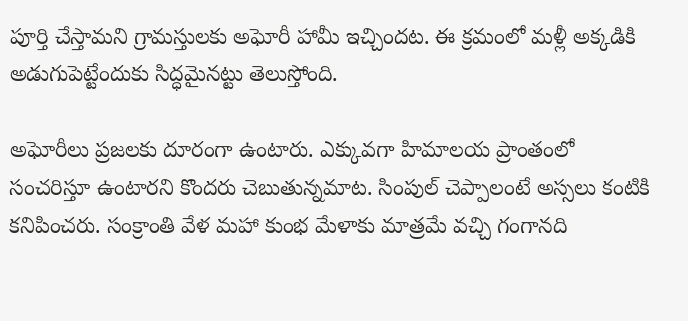పూర్తి చేస్తామని గ్రామస్తులకు అఘోరీ హామీ ఇచ్చిందట. ఈ క్రమంలో మళ్లీ అక్కడికి అడుగుపెట్టేందుకు సిద్ధమైనట్టు తెలుస్తోంది.

అఘోరీలు ప్రజలకు దూరంగా ఉంటారు. ఎక్కువగా హిమాలయ ప్రాంతంలో సంచరిస్తూ ఉంటారని కొందరు చెబుతున్నమాట. సింపుల్ చెప్పాలంటే అస్సలు కంటికి కనిపించరు. సంక్రాంతి వేళ మహా కుంభ మేళాకు మాత్రమే వచ్చి గంగానది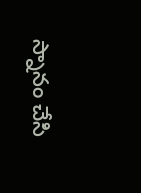స్నానం చేసి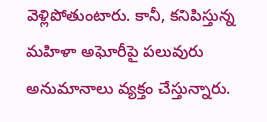వెళ్లిపోతుంటారు. కానీ, కనిపిస్తున్న మహిళా అఘోరీపై పలువురు అనుమానాలు వ్యక్తం చేస్తున్నారు.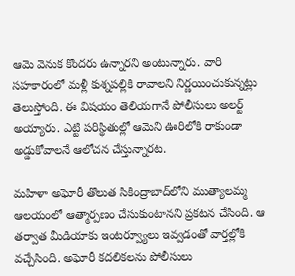ఆమె వెనుక కొందరు ఉన్నారని అంటున్నారు. వారి సహకారంలో మళ్లీ కుశ్నపల్లికి రావాలని నిర్ణయించుకున్నట్లు తెలుస్తోంది. ఈ విషయం తెలియగానే పోలీసులు అలర్ట్ అయ్యారు. ఎట్టి పరిస్థితుల్లో ఆమెని ఊరిలోకి రాకుండా అడ్డుకోవాలనే ఆలోచన చేస్తున్నారట.

మహిళా అఘోరీ తొలుత సికింద్రాబాద్‌లోని ముత్యాలమ్మ ఆలయంలో ఆత్మార్పణం చేసుకుంటానని ప్రకటన చేసింది. ఆ తర్వాత మీడియాకు ఇంటర్వ్యూలు ఇవ్వడంతో వార్తల్లోకి వచ్చేసింది. అఘోరీ కదలికలను పోలీసులు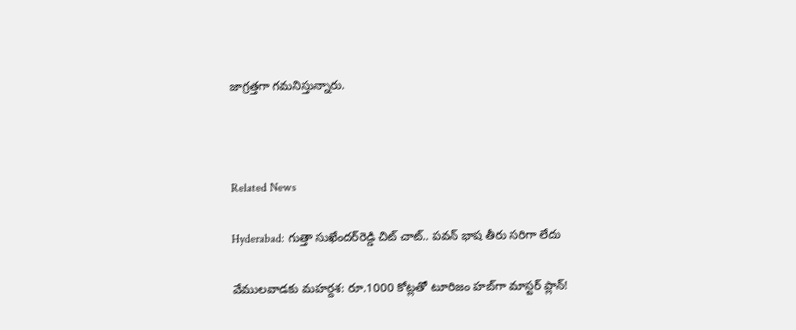జాగ్రత్తగా గమనిస్తున్నారు.



Related News

Hyderabad: గుత్తా సుఖేందర్‌రెడ్డి చిట్ చాట్.. పవన్ భాష తీరు సరిగా లేదు

వేములవాడకు మహర్దశ: రూ.1000 కోట్లతో టూరిజం హబ్‌గా మాస్టర్ ప్లాన్!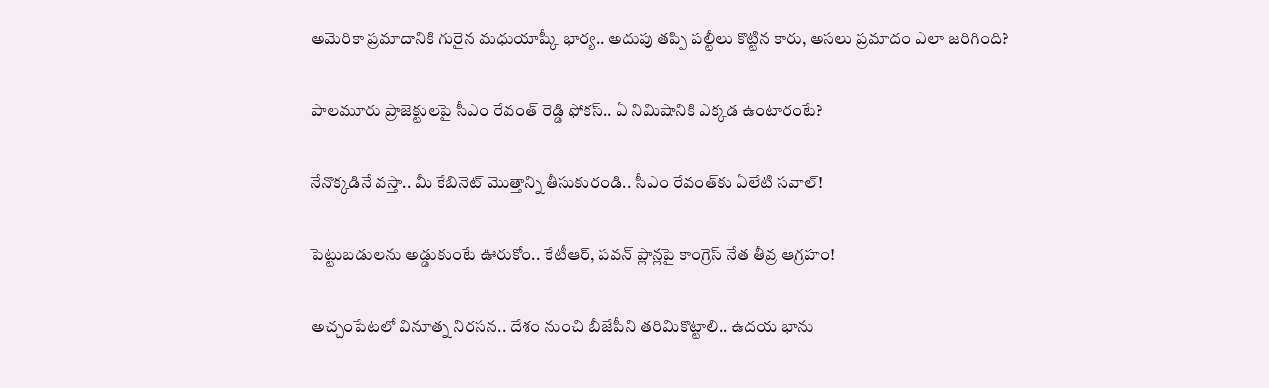అమెరికా ప్రమాదానికి గురైన మధుయాష్కీ భార్య.. అదుపు తప్పి పల్టీలు కొట్టిన కారు, అసలు ప్రమాదం ఎలా జరిగింది?

పాలమూరు ప్రాజెక్టులపై సీఎం రేవంత్ రెడ్డి ఫోకస్.. ఏ నిమిషానికి ఎక్కడ ఉంటారంటే?

నేనొక్కడినే వస్తా.. మీ కేబినెట్ మొత్తాన్ని తీసుకురండి.. సీఎం రేవంత్‌కు ఏలేటి సవాల్!

పెట్టుబడులను అడ్డుకుంటే ఊరుకోం.. కేటీఆర్, పవన్ ప్లాన్లపై కాంగ్రెస్ నేత తీవ్ర ఆగ్రహం!

అచ్చంపేటలో వినూత్న నిరసన.. దేశం నుంచి బీజేపీని తరిమికొట్టాలి.. ఉదయ భాను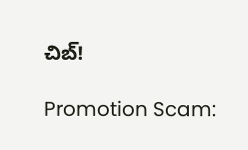చిబ్!

Promotion Scam: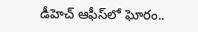డీహెచ్ ఆఫీస్‌లో ఘోరం..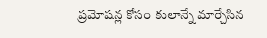ప్రమోషన్ల కోసం కులాన్నే మార్చేసిన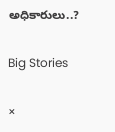అధికారులు..?

Big Stories

×